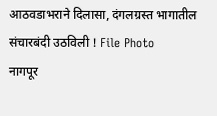आठवडाभराने दिलासा, दंगलग्रस्त भागातील संचारबंदी उठविली ! File Photo
नागपूर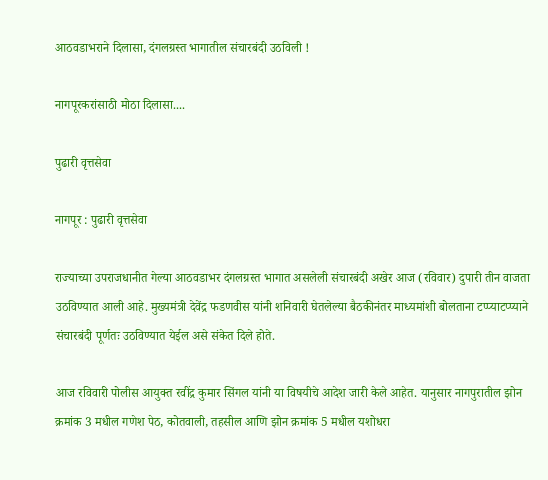आठवडाभराने दिलासा, दंगलग्रस्त भागातील संचारबंदी उठविली !

नागपूरकरांसाठी मोठा दिलासा....

पुढारी वृत्तसेवा

नागपूर : पुढारी वृत्तसेवा

राज्‍याच्या उपराजधानीत गेल्या आठवडाभर दंगलग्रस्त भागात असलेली संचारबंदी अखेर आज (रविवार) दुपारी तीन वाजता उठविण्यात आली आहे. मुख्यमंत्री देवेंद्र फडणवीस यांनी शनिवारी घेतलेल्या बैठकीनंतर माध्यमांशी बोलताना टप्प्याटप्प्याने संचारबंदी पूर्णतः उठविण्यात येईल असे संकेत दिले होते.

आज रविवारी पोलीस आयुक्त रवींद्र कुमार सिंगल यांनी या विषयीचे आदेश जारी केले आहेत. यानुसार नागपुरातील झोन क्रमांक 3 मधील गणेश पेठ, कोतवाली, तहसील आणि झोन क्रमांक 5 मधील यशोधरा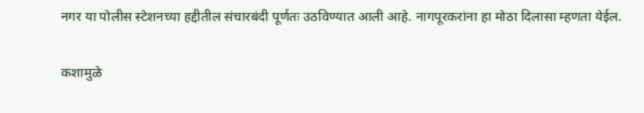नगर या पोलीस स्टेशनच्या हद्दीतील संचारबंदी पूर्णतः उठविण्यात आली आहे. नागपूरकरांना हा मोठा दिलासा म्हणता येईल.

कशामुळे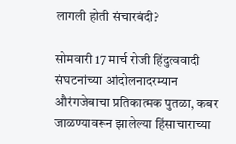लागली होती संचारबंदी?

सोमवारी 17 मार्च रोजी हिंदुत्ववादी संघटनांच्या आंदोलनादरम्यान औरंगजेबाचा प्रतिकात्मक पुतळा, कबर जाळण्यावरून झालेल्या हिंसाचाराच्या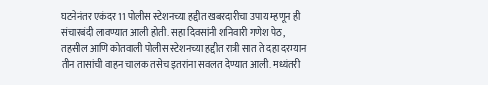घटनेनंतर एकंदर 11 पोलीस स्टेशनच्या हद्दीत खबरदारीचा उपाय म्हणून ही संचारबंदी लावण्यात आली होती. सहा दिवसांनी शनिवारी गणेश पेठ, तहसील आणि कोतवाली पोलीस स्टेशनच्या हद्दीत रात्री सात ते दहा दरम्यान तीन तासांची वाहन चालक तसेच इतरांना सवलत देण्यात आली. मध्यंतरी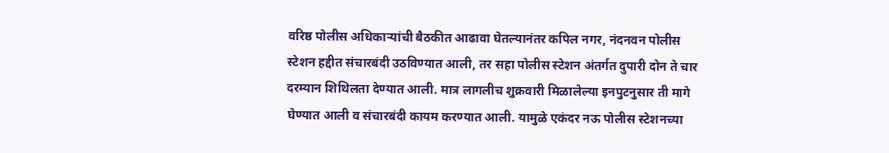वरिष्ठ पोलीस अधिकाऱ्यांची बैठकीत आढावा घेतल्यानंतर कपिल नगर, नंदनवन पोलीस स्टेशन हद्दीत संचारबंदी उठविण्यात आली, तर सहा पोलीस स्टेशन अंतर्गत दुपारी दोन ते चार दरम्यान शिथिलता देण्यात आली. मात्र लागलीच शुक्रवारी मिळालेल्या इनपुटनुसार ती मागे घेण्यात आली व संचारबंदी कायम करण्यात आली. यामुळे एकंदर नऊ पोलीस स्टेशनच्या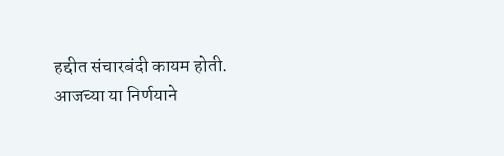हद्दीत संचारबंदी कायम होती. आजच्या या निर्णयाने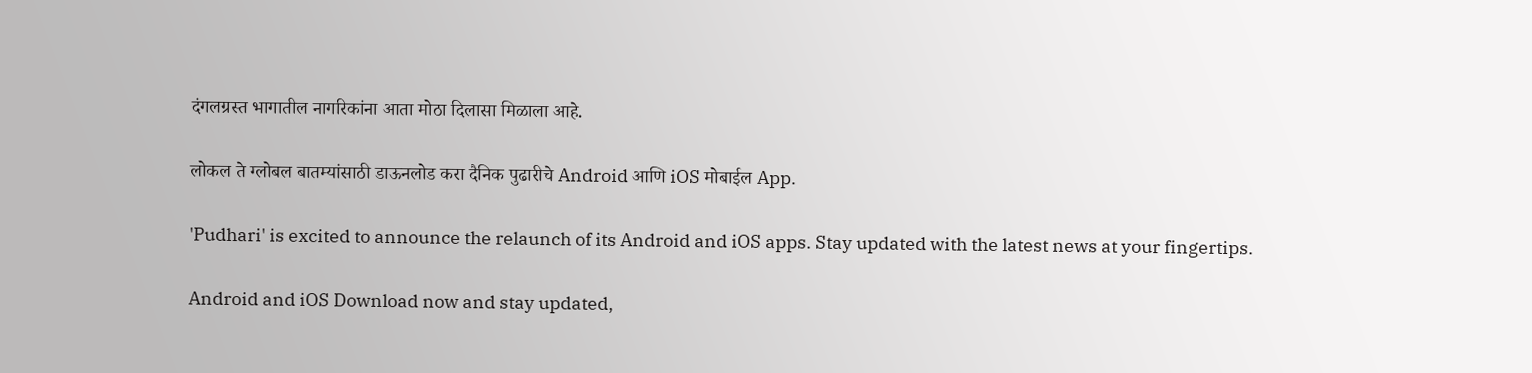दंगलग्रस्त भागातील नागरिकांना आता मोठा दिलासा मिळाला आहे.

लोकल ते ग्लोबल बातम्यांसाठी डाऊनलोड करा दैनिक पुढारीचे Android आणि iOS मोबाईल App.

'Pudhari' is excited to announce the relaunch of its Android and iOS apps. Stay updated with the latest news at your fingertips.

Android and iOS Download now and stay updated,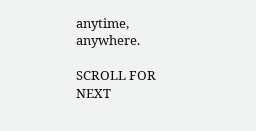anytime, anywhere.

SCROLL FOR NEXT